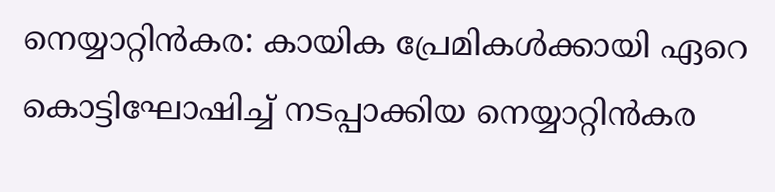നെയ്യാറ്റിൻകര: കായിക പ്രേമികൾക്കായി ഏറെ കൊട്ടിഘോഷിച്ച് നടപ്പാക്കിയ നെയ്യാറ്റിൻകര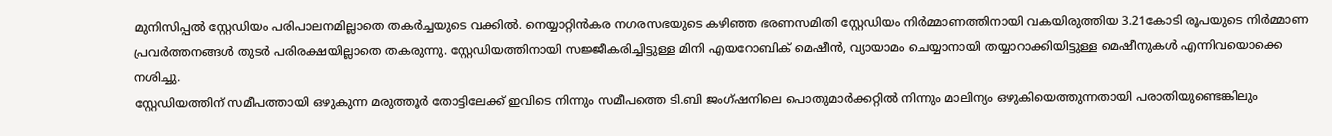മുനിസിപ്പൽ സ്റ്റേഡിയം പരിപാലനമില്ലാതെ തകർച്ചയുടെ വക്കിൽ. നെയ്യാറ്റിൻകര നഗരസഭയുടെ കഴിഞ്ഞ ഭരണസമിതി സ്റ്റേഡിയം നിർമ്മാണത്തിനായി വകയിരുത്തിയ 3.21കോടി രൂപയുടെ നിർമ്മാണ പ്രവർത്തനങ്ങൾ തുടർ പരിരക്ഷയില്ലാതെ തകരുന്നു. സ്റ്റേഡിയത്തിനായി സജ്ജീകരിച്ചിട്ടുള്ള മിനി എയറോബിക് മെഷീൻ, വ്യായാമം ചെയ്യാനായി തയ്യാറാക്കിയിട്ടുള്ള മെഷീനുകൾ എന്നിവയൊക്കെ നശിച്ചു.
സ്റ്റേഡിയത്തിന് സമീപത്തായി ഒഴുകുന്ന മരുത്തൂർ തോട്ടിലേക്ക് ഇവിടെ നിന്നും സമീപത്തെ ടി.ബി ജംഗ്ഷനിലെ പൊതുമാർക്കറ്റിൽ നിന്നും മാലിന്യം ഒഴുകിയെത്തുന്നതായി പരാതിയുണ്ടെങ്കിലും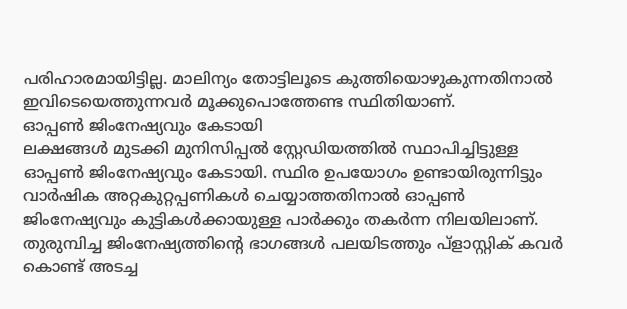പരിഹാരമായിട്ടില്ല. മാലിന്യം തോട്ടിലൂടെ കുത്തിയൊഴുകുന്നതിനാൽ ഇവിടെയെത്തുന്നവർ മൂക്കുപൊത്തേണ്ട സ്ഥിതിയാണ്.
ഓപ്പൺ ജിംനേഷ്യവും കേടായി
ലക്ഷങ്ങൾ മുടക്കി മുനിസിപ്പൽ സ്റ്റേഡിയത്തിൽ സ്ഥാപിച്ചിട്ടുള്ള ഓപ്പൺ ജിംനേഷ്യവും കേടായി. സ്ഥിര ഉപയോഗം ഉണ്ടായിരുന്നിട്ടും വാർഷിക അറ്റകുറ്റപ്പണികൾ ചെയ്യാത്തതിനാൽ ഓപ്പൺ ജിംനേഷ്യവും കുട്ടികൾക്കായുള്ള പാർക്കും തകർന്ന നിലയിലാണ്. തുരുമ്പിച്ച ജിംനേഷ്യത്തിന്റെ ഭാഗങ്ങൾ പലയിടത്തും പ്ളാസ്റ്റിക് കവർ കൊണ്ട് അടച്ച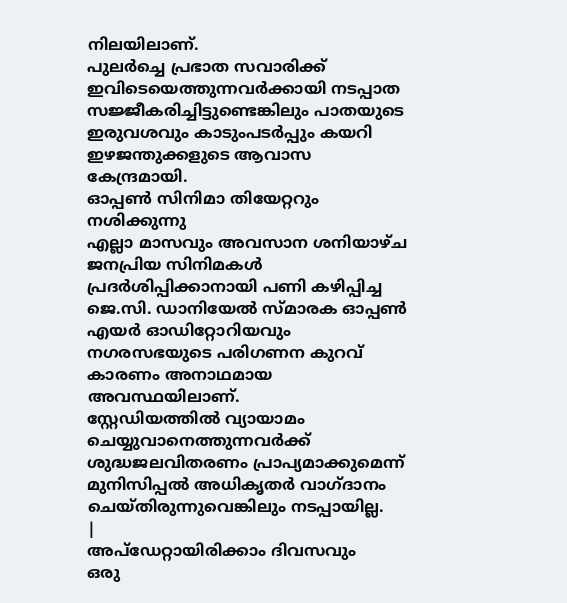നിലയിലാണ്.
പുലർച്ചെ പ്രഭാത സവാരിക്ക് ഇവിടെയെത്തുന്നവർക്കായി നടപ്പാത സജ്ജീകരിച്ചിട്ടുണ്ടെങ്കിലും പാതയുടെ ഇരുവശവും കാടുംപടർപ്പും കയറി ഇഴജന്തുക്കളുടെ ആവാസ കേന്ദ്രമായി.
ഓപ്പൺ സിനിമാ തിയേറ്ററും നശിക്കുന്നു
എല്ലാ മാസവും അവസാന ശനിയാഴ്ച ജനപ്രിയ സിനിമകൾ പ്രദർശിപ്പിക്കാനായി പണി കഴിപ്പിച്ച ജെ.സി. ഡാനിയേൽ സ്മാരക ഓപ്പൺ എയർ ഓഡിറ്റോറിയവും നഗരസഭയുടെ പരിഗണന കുറവ് കാരണം അനാഥമായ അവസ്ഥയിലാണ്.
സ്റ്റേഡിയത്തിൽ വ്യായാമം ചെയ്യുവാനെത്തുന്നവർക്ക് ശുദ്ധജലവിതരണം പ്രാപ്യമാക്കുമെന്ന് മുനിസിപ്പൽ അധികൃതർ വാഗ്ദാനം ചെയ്തിരുന്നുവെങ്കിലും നടപ്പായില്ല.
|
അപ്ഡേറ്റായിരിക്കാം ദിവസവും
ഒരു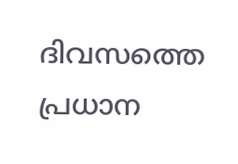ദിവസത്തെ പ്രധാന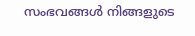സംഭവങ്ങൾ നിങ്ങളുടെ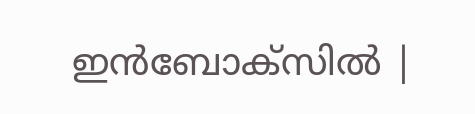ഇൻബോക്സിൽ |